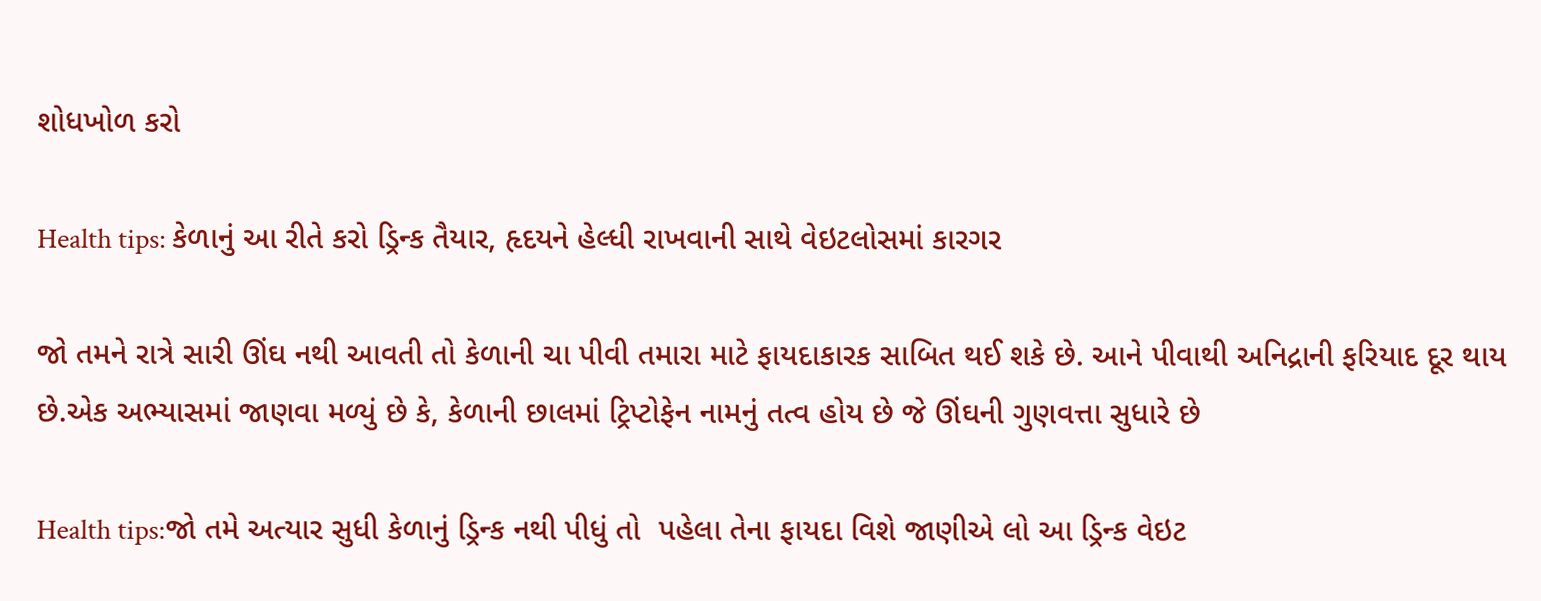શોધખોળ કરો

Health tips: કેળાનું આ રીતે કરો ડ્રિન્ક તૈયાર, હૃદયને હેલ્ધી રાખવાની સાથે વેઇટલોસમાં કારગર

જો તમને રાત્રે સારી ઊંઘ નથી આવતી તો કેળાની ચા પીવી તમારા માટે ફાયદાકારક સાબિત થઈ શકે છે. આને પીવાથી અનિદ્રાની ફરિયાદ દૂર થાય છે.એક અભ્યાસમાં જાણવા મળ્યું છે કે, કેળાની છાલમાં ટ્રિપ્ટોફેન નામનું તત્વ હોય છે જે ઊંઘની ગુણવત્તા સુધારે છે

Health tips:જો તમે અત્યાર સુધી કેળાનું ડ્રિન્ક નથી પીધું તો  પહેલા તેના ફાયદા વિશે જાણીએ લો આ ડ્રિન્ક વેઇટ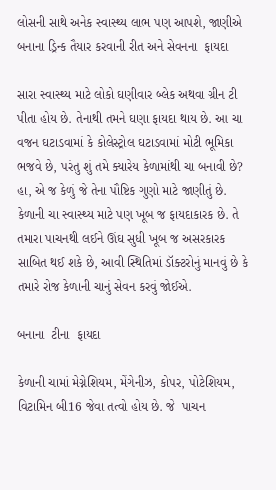લોસની સાથે અનેક સ્વાસ્થ્ય લાભ પણ આપશે, જાણીએ બનાના ડ્રિન્ક તૈયાર કરવાની રીત અને સેવનના  ફાયદા

સારા સ્વાસ્થ્ય માટે લોકો ઘણીવાર બ્લેક અથવા ગ્રીન ટી પીતા હોય છે. તેનાથી તમને ઘણા ફાયદા થાય છે. આ ચા વજન ઘટાડવામાં કે કોલેસ્ટ્રોલ ઘટાડવામાં મોટી ભૂમિકા ભજવે છે, પરંતુ શું તમે ક્યારેય કેળામાંથી ચા બનાવી છે? હા, એ જ કેળું જે તેના પૌષ્ટિક ગુણો માટે જાણીતું છે. કેળાની ચા સ્વાસ્થ્ય માટે પણ ખૂબ જ ફાયદાકારક છે. તે તમારા પાચનથી લઈને ઊંઘ સુધી ખૂબ જ અસરકારક સાબિત થઈ શકે છે, આવી સ્થિતિમાં ડૉક્ટરોનું માનવું છે કે તમારે રોજ કેળાની ચાનું સેવન કરવું જોઈએ.

બનાના  ટીના  ફાયદા

કેળાની ચામાં મેગ્નેશિયમ, મેંગેનીઝ, કોપર, પોટેશિયમ, વિટામિન બી16 જેવા તત્વો હોય છે. જે  પાચન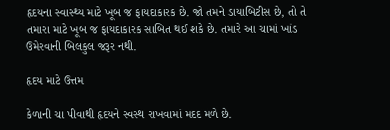હૃદયના સ્વાસ્થ્ય માટે ખૂબ જ ફાયદાકારક છે. જો તમને ડાયાબિટીસ છે, તો તે તમારા માટે ખૂબ જ ફાયદાકારક સાબિત થઈ શકે છે. તમારે આ ચામાં ખાંડ ઉમેરવાની બિલકુલ જરૂર નથી.

હૃદય માટે ઉત્તમ

કેળાની ચા પીવાથી હૃદયને સ્વસ્થ રાખવામાં મદદ મળે છે.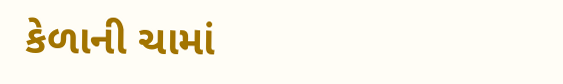કેળાની ચામાં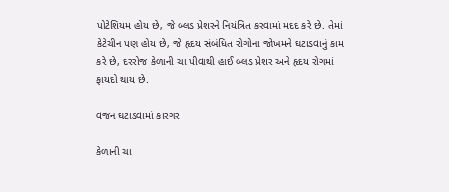પોટેશિયમ હોય છે, જે બ્લડ પ્રેશરને નિયંત્રિત કરવામાં મદદ કરે છે. તેમાં કેટેચીન પણ હોય છે, જે હૃદય સંબંધિત રોગોના જોખમને ઘટાડવાનું કામ કરે છે, દરરોજ કેળાની ચા પીવાથી હાઈ બ્લડ પ્રેશર અને હૃદય રોગમાં ફાયદો થાય છે.

વજન ઘટાડવામાં કારગર

કેળાની ચા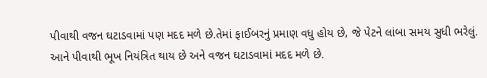પીવાથી વજન ઘટાડવામાં પણ મદદ મળે છે.તેમાં ફાઈબરનું પ્રમાણ વધુ હોય છે, જે પેટને લાંબા સમય સુધી ભરેલું. આને પીવાથી ભૂખ નિયંત્રિત થાય છે અને વજન ઘટાડવામાં મદદ મળે છે.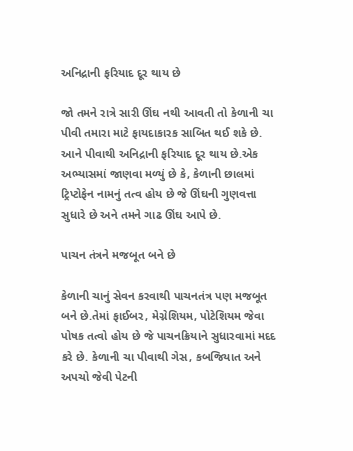અનિદ્રાની ફરિયાદ દૂર થાય છે

જો તમને રાત્રે સારી ઊંઘ નથી આવતી તો કેળાની ચા પીવી તમારા માટે ફાયદાકારક સાબિત થઈ શકે છે. આને પીવાથી અનિદ્રાની ફરિયાદ દૂર થાય છે.એક અભ્યાસમાં જાણવા મળ્યું છે કે, કેળાની છાલમાં ટ્રિપ્ટોફેન નામનું તત્વ હોય છે જે ઊંઘની ગુણવત્તા સુધારે છે અને તમને ગાઢ ઊંઘ આપે છે.

પાચન તંત્રને મજબૂત બને છે

કેળાની ચાનું સેવન કરવાથી પાચનતંત્ર પણ મજબૂત બને છે.તેમાં ફાઈબર, મેગ્નેશિયમ, પોટેશિયમ જેવા પોષક તત્વો હોય છે જે પાચનક્રિયાને સુધારવામાં મદદ કરે છે. કેળાની ચા પીવાથી ગેસ, કબજિયાત અને અપચો જેવી પેટની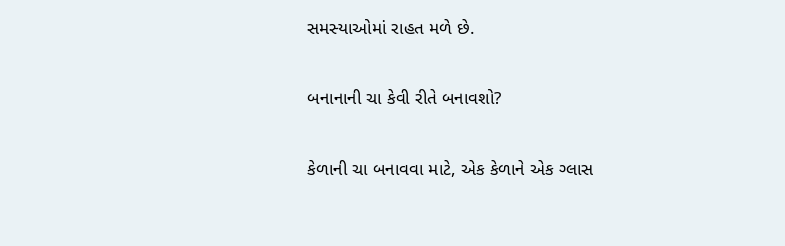સમસ્યાઓમાં રાહત મળે છે.

બનાનાની ચા કેવી રીતે બનાવશો?

કેળાની ચા બનાવવા માટે, એક કેળાને એક ગ્લાસ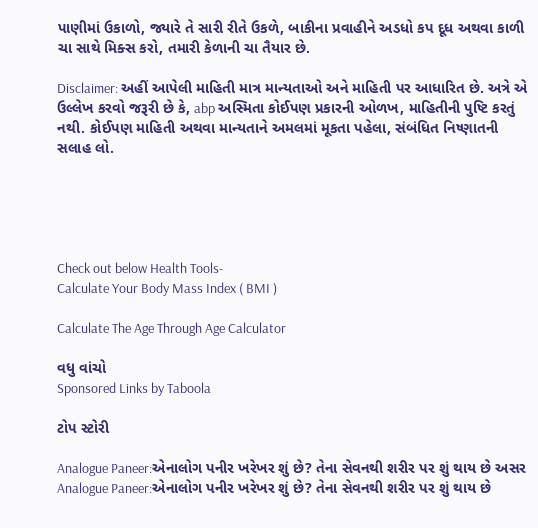પાણીમાં ઉકાળો, જ્યારે તે સારી રીતે ઉકળે, બાકીના પ્રવાહીને અડધો કપ દૂધ અથવા કાળી ચા સાથે મિક્સ કરો, તમારી કેળાની ચા તૈયાર છે.

Disclaimer: અહીં આપેલી માહિતી માત્ર માન્યતાઓ અને માહિતી પર આધારિત છે. અત્રે એ ઉલ્લેખ કરવો જરૂરી છે કે, abp અસ્મિતા કોઈપણ પ્રકારની ઓળખ, માહિતીની પુષ્ટિ કરતું નથી. કોઈપણ માહિતી અથવા માન્યતાને અમલમાં મૂકતા પહેલા, સંબંધિત નિષ્ણાતની સલાહ લો.





Check out below Health Tools-
Calculate Your Body Mass Index ( BMI )

Calculate The Age Through Age Calculator

વધુ વાંચો
Sponsored Links by Taboola

ટોપ સ્ટોરી

Analogue Paneer:એનાલોગ પનીર ખરેખર શું છે? તેના સેવનથી શરીર પર શું થાય છે અસર
Analogue Paneer:એનાલોગ પનીર ખરેખર શું છે? તેના સેવનથી શરીર પર શું થાય છે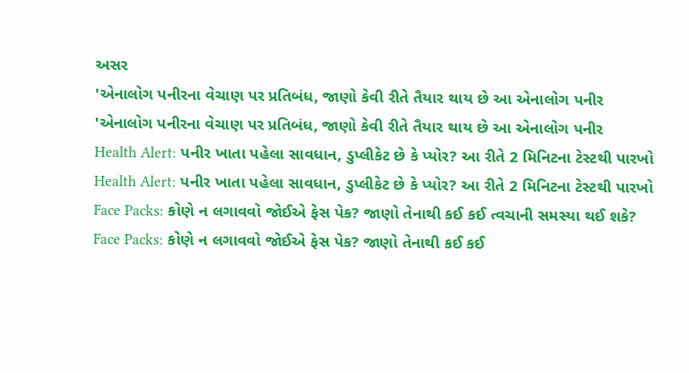અસર
'એનાલોગ પનીરના વેચાણ પર પ્રતિબંધ, જાણો કેવી રીતે તૈયાર થાય છે આ એનાલોગ પનીર
'એનાલોગ પનીરના વેચાણ પર પ્રતિબંધ, જાણો કેવી રીતે તૈયાર થાય છે આ એનાલોગ પનીર
Health Alert: પનીર ખાતા પહેલા સાવધાન, ડુપ્લીકેટ છે કે પ્યોર? આ રીતે 2 મિનિટના ટેસ્ટથી પારખો
Health Alert: પનીર ખાતા પહેલા સાવધાન, ડુપ્લીકેટ છે કે પ્યોર? આ રીતે 2 મિનિટના ટેસ્ટથી પારખો
Face Packs: કોણે ન લગાવવો જોઈએ ફેસ પેક? જાણો તેનાથી કઈ કઈ ત્વચાની સમસ્યા થઈ શકે?
Face Packs: કોણે ન લગાવવો જોઈએ ફેસ પેક? જાણો તેનાથી કઈ કઈ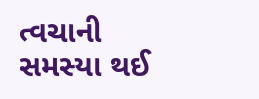ત્વચાની સમસ્યા થઈ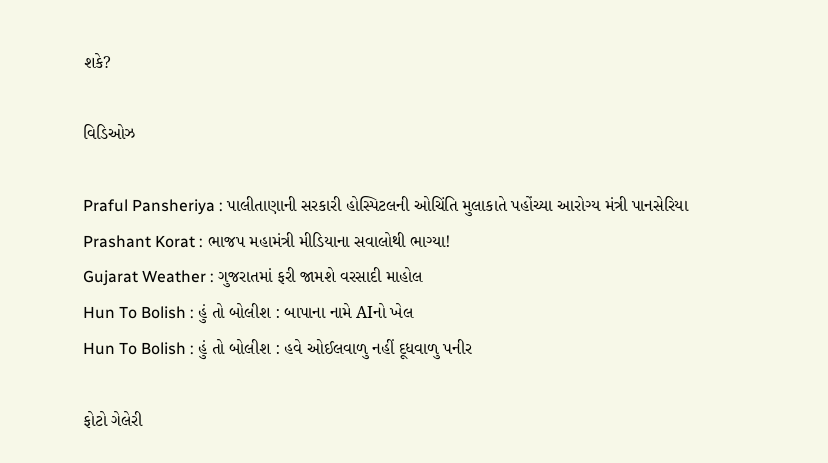શકે?

વિડિઓઝ

Praful Pansheriya : પાલીતાણાની સરકારી હોસ્પિટલની ઓચિંતિ મુલાકાતે પહોંચ્યા આરોગ્ય મંત્રી પાનસેરિયા
Prashant Korat : ભાજપ મહામંત્રી મીડિયાના સવાલોથી ભાગ્યા!
Gujarat Weather : ગુજરાતમાં ફરી જામશે વરસાદી માહોલ
Hun To Bolish : હું તો બોલીશ : બાપાના નામે AIનો ખેલ
Hun To Bolish : હું તો બોલીશ : હવે ઓઈલવાળુ નહીં દૂધવાળુ પનીર

ફોટો ગેલેરી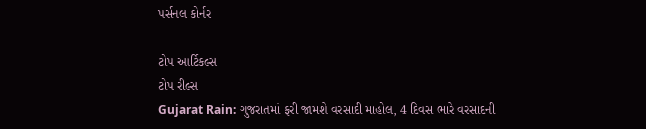પર્સનલ કોર્નર

ટોપ આર્ટિકલ્સ
ટોપ રીલ્સ
Gujarat Rain: ગુજરાતમાં ફરી જામશે વરસાદી માહોલ, 4 દિવસ ભારે વરસાદની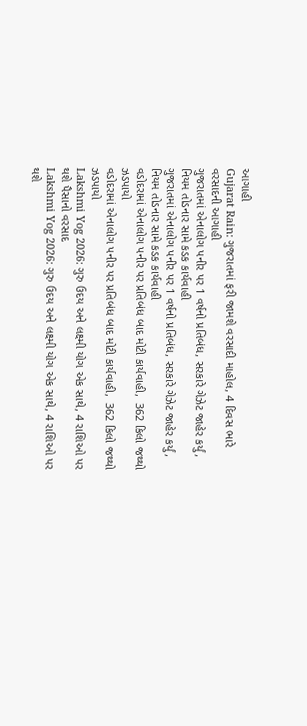આગાહી
Gujarat Rain: ગુજરાતમાં ફરી જામશે વરસાદી માહોલ, 4 દિવસ ભારે વરસાદની આગાહી
ગુજરાતમાં એનાલોગ પનીર પર 1 વર્ષનો પ્રતિબંધ, સરકારે ગેઝેટ જાહેર કર્યું, નિયમ તોડનાર સામે કડક કાર્યવાહી
ગુજરાતમાં એનાલોગ પનીર પર 1 વર્ષનો પ્રતિબંધ, સરકારે ગેઝેટ જાહેર કર્યું, નિયમ તોડનાર સામે કડક કાર્યવાહી
વડોદરામાં એનાલોગ પનીર પર પ્રતિબંધ બાદ મોટી કાર્યવાહી,  362 કિલો જથ્થો ઝડપાયો
વડોદરામાં એનાલોગ પનીર પર પ્રતિબંધ બાદ મોટી કાર્યવાહી,  362 કિલો જથ્થો ઝડપાયો
Lakshmi Yog 2026: ગુરુ ઉદય અને લક્ષ્મી યોગ એક સાથે, 4 રાશિઓ પર થશે પૈસાનો વરસાદ
Lakshmi Yog 2026: ગુરુ ઉદય અને લક્ષ્મી યોગ એક સાથે, 4 રાશિઓ પર થશે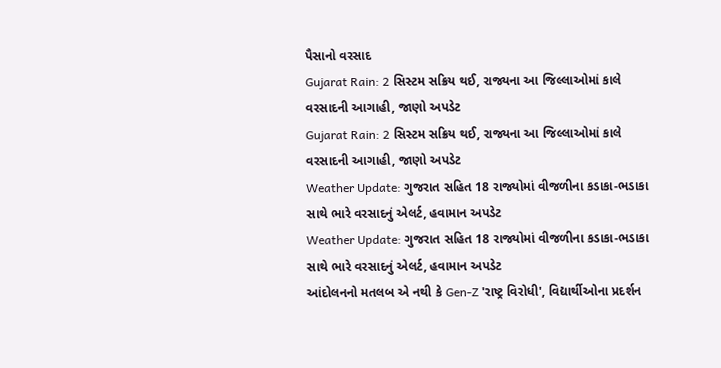પૈસાનો વરસાદ
Gujarat Rain: 2 સિસ્ટમ સક્રિય થઈ, રાજ્યના આ જિલ્લાઓમાં કાલે વરસાદની આગાહી, જાણો અપડેટ
Gujarat Rain: 2 સિસ્ટમ સક્રિય થઈ, રાજ્યના આ જિલ્લાઓમાં કાલે વરસાદની આગાહી, જાણો અપડેટ
Weather Update: ગુજરાત સહિત 18 રાજ્યોમાં વીજળીના કડાકા-ભડાકા સાથે ભારે વરસાદનું એલર્ટ, હવામાન અપડેટ
Weather Update: ગુજરાત સહિત 18 રાજ્યોમાં વીજળીના કડાકા-ભડાકા સાથે ભારે વરસાદનું એલર્ટ, હવામાન અપડેટ
આંદોલનનો મતલબ એ નથી કે Gen-Z 'રાષ્ટ્ર વિરોધી', વિદ્યાર્થીઓના પ્રદર્શન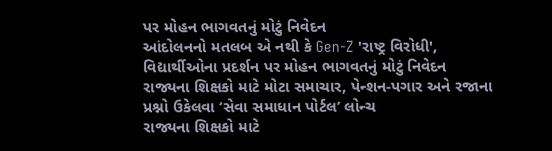પર મોહન ભાગવતનું મોટું નિવેદન
આંદોલનનો મતલબ એ નથી કે Gen-Z 'રાષ્ટ્ર વિરોધી', વિદ્યાર્થીઓના પ્રદર્શન પર મોહન ભાગવતનું મોટું નિવેદન
રાજ્યના શિક્ષકો માટે મોટા સમાચાર, પેન્શન-પગાર અને રજાના પ્રશ્નો ઉકેલવા ‘સેવા સમાધાન પોર્ટલ’ લોન્ચ
રાજ્યના શિક્ષકો માટે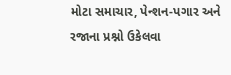મોટા સમાચાર, પેન્શન-પગાર અને રજાના પ્રશ્નો ઉકેલવા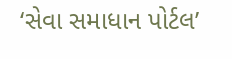‘સેવા સમાધાન પોર્ટલ’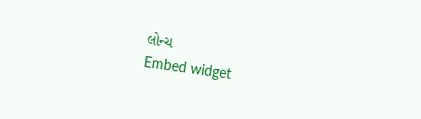લોન્ચ
Embed widget